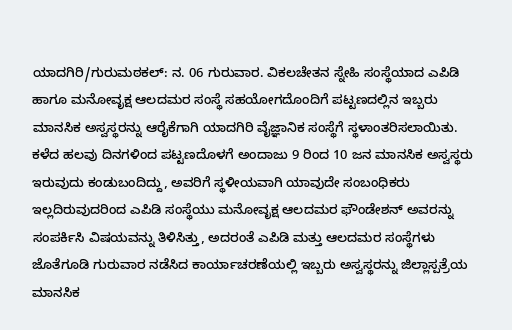ಯಾದಗಿರಿ/ಗುರುಮಠಕಲ್: ನ. 06 ಗುರುವಾರ. ವಿಕಲಚೇತನ ಸ್ನೇಹಿ ಸಂಸ್ಥೆಯಾದ ಎಪಿಡಿ ಹಾಗೂ ಮನೋವೃಕ್ಷ ಆಲದಮರ ಸಂಸ್ಥೆ ಸಹಯೋಗದೊಂದಿಗೆ ಪಟ್ಟಣದಲ್ಲಿನ ಇಬ್ಬರು ಮಾನಸಿಕ ಅಸ್ವಸ್ಥರನ್ನು ಆರೈಕೆಗಾಗಿ ಯಾದಗಿರಿ ವೈಜ್ಞಾನಿಕ ಸಂಸ್ಥೆಗೆ ಸ್ಥಳಾಂತರಿಸಲಾಯಿತು.
ಕಳೆದ ಹಲವು ದಿನಗಳಿಂದ ಪಟ್ಟಣದೊಳಗೆ ಅಂದಾಜು 9 ರಿಂದ 10 ಜನ ಮಾನಸಿಕ ಅಸ್ವಸ್ಥರು ಇರುವುದು ಕಂಡುಬಂದಿದ್ದು, ಅವರಿಗೆ ಸ್ಥಳೀಯವಾಗಿ ಯಾವುದೇ ಸಂಬಂಧಿಕರು ಇಲ್ಲದಿರುವುದರಿಂದ ಎಪಿಡಿ ಸಂಸ್ಥೆಯು ಮನೋವೃಕ್ಷ ಆಲದಮರ ಫೌಂಡೇಶನ್ ಅವರನ್ನು ಸಂಪರ್ಕಿಸಿ ವಿಷಯವನ್ನು ತಿಳಿಸಿತ್ತು, ಅದರಂತೆ ಎಪಿಡಿ ಮತ್ತು ಆಲದಮರ ಸಂಸ್ಥೆಗಳು ಜೊತೆಗೂಡಿ ಗುರುವಾರ ನಡೆಸಿದ ಕಾರ್ಯಾಚರಣೆಯಲ್ಲಿ ಇಬ್ಬರು ಅಸ್ವಸ್ಥರನ್ನು ಜಿಲ್ಲಾಸ್ಪತ್ರೆಯ ಮಾನಸಿಕ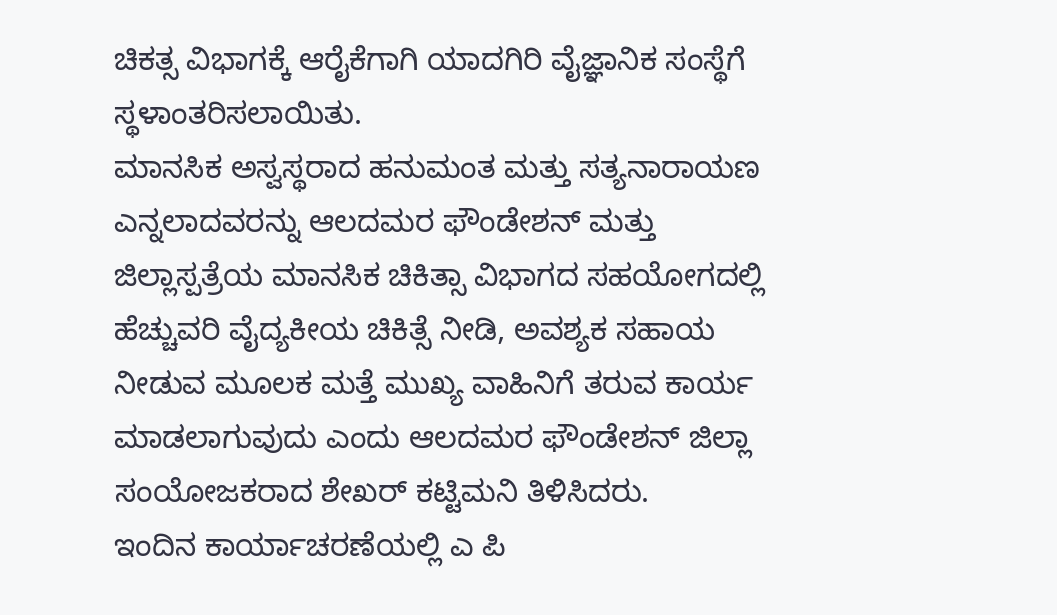ಚಿಕತ್ಸ ವಿಭಾಗಕ್ಕೆ ಆರೈಕೆಗಾಗಿ ಯಾದಗಿರಿ ವೈಜ್ಞಾನಿಕ ಸಂಸ್ಥೆಗೆ ಸ್ಥಳಾಂತರಿಸಲಾಯಿತು.
ಮಾನಸಿಕ ಅಸ್ವಸ್ಥರಾದ ಹನುಮಂತ ಮತ್ತು ಸತ್ಯನಾರಾಯಣ ಎನ್ನಲಾದವರನ್ನು ಆಲದಮರ ಫೌಂಡೇಶನ್ ಮತ್ತು ಜಿಲ್ಲಾಸ್ಪತ್ರೆಯ ಮಾನಸಿಕ ಚಿಕಿತ್ಸಾ ವಿಭಾಗದ ಸಹಯೋಗದಲ್ಲಿ ಹೆಚ್ಚುವರಿ ವೈದ್ಯಕೀಯ ಚಿಕಿತ್ಸೆ ನೀಡಿ, ಅವಶ್ಯಕ ಸಹಾಯ ನೀಡುವ ಮೂಲಕ ಮತ್ತೆ ಮುಖ್ಯ ವಾಹಿನಿಗೆ ತರುವ ಕಾರ್ಯ ಮಾಡಲಾಗುವುದು ಎಂದು ಆಲದಮರ ಫೌಂಡೇಶನ್ ಜಿಲ್ಲಾ ಸಂಯೋಜಕರಾದ ಶೇಖರ್ ಕಟ್ಟಿಮನಿ ತಿಳಿಸಿದರು.
ಇಂದಿನ ಕಾರ್ಯಾಚರಣೆಯಲ್ಲಿ ಎ ಪಿ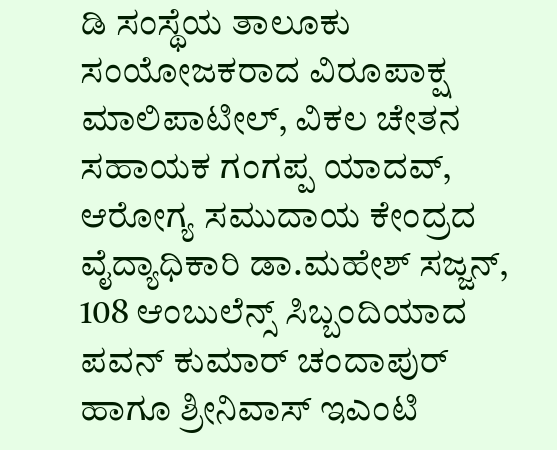ಡಿ ಸಂಸ್ಥೆಯ ತಾಲೂಕು ಸಂಯೋಜಕರಾದ ವಿರೂಪಾಕ್ಷ ಮಾಲಿಪಾಟೀಲ್, ವಿಕಲ ಚೇತನ ಸಹಾಯಕ ಗಂಗಪ್ಪ ಯಾದವ್, ಆರೋಗ್ಯ ಸಮುದಾಯ ಕೇಂದ್ರದ ವೈದ್ಯಾಧಿಕಾರಿ ಡಾ.ಮಹೇಶ್ ಸಜ್ಜನ್, 108 ಆಂಬುಲೆನ್ಸ್ ಸಿಬ್ಬಂದಿಯಾದ ಪವನ್ ಕುಮಾರ್ ಚಂದಾಪುರ್ ಹಾಗೂ ಶ್ರೀನಿವಾಸ್ ಇಎಂಟಿ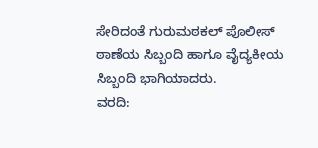ಸೇರಿದಂತೆ ಗುರುಮಠಕಲ್ ಪೊಲೀಸ್ ಠಾಣೆಯ ಸಿಬ್ಬಂದಿ ಹಾಗೂ ವೈದ್ಯಕೀಯ ಸಿಬ್ಬಂದಿ ಭಾಗಿಯಾದರು.
ವರದಿ: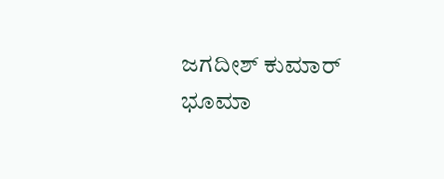ಜಗದೀಶ್ ಕುಮಾರ್ ಭೂಮಾ